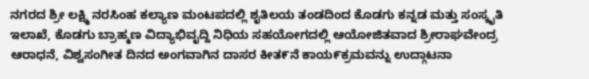ನಗರದ ಶ್ರೀ ಲಕ್ಷ್ಮಿ ನರಸಿಂಹ ಕಲ್ಯಾಣ ಮಂಟಪದಲ್ಲಿ ಶೖತಿಲಯ ತಂಡದಿಂದ ಕೊಡಗು ಕನ್ನಡ ಮತ್ತು ಸಂಸ್ಕೖತಿ ಇಲಾಖೆ, ಕೊಡಗು ಬ್ರಾಹ್ಮಣ ವಿದ್ಯಾಭಿವೖದ್ದಿ ನಿಧಿಯ ಸಹಯೋಗದಲ್ಲಿ ಆಯೋಜಿತವಾದ ಶ್ರೀರಾಘವೇಂದ್ರ ಆರಾಧನೆ, ವಿಶ್ವಸಂಗೀತ ದಿನದ ಅಂಗವಾಗಿನ ದಾಸರ ಕೀತ೯ನೆ ಕಾಯ೯ಕ್ರಮವನ್ನು ಉದ್ಗಾಟನಾ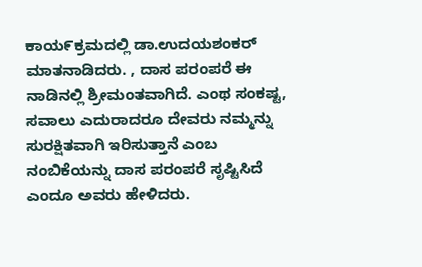ಕಾಯ೯ಕ್ರಮದಲ್ಲಿ ಡಾ.ಉದಯಶಂಕರ್ ಮಾತನಾಡಿದರು. , ದಾಸ ಪರಂಪರೆ ಈ ನಾಡಿನಲ್ಲಿ ಶ್ರೀಮಂತವಾಗಿದೆ. ಎಂಥ ಸಂಕಷ್ಟ, ಸವಾಲು ಎದುರಾದರೂ ದೇವರು ನಮ್ಮನ್ನು ಸುರಕ್ಷಿತವಾಗಿ ಇರಿಸುತ್ತಾನೆ ಎಂಬ ನಂಬಿಕೆಯನ್ನು ದಾಸ ಪರಂಪರೆ ಸೃಷ್ಟಿಸಿದೆ ಎಂದೂ ಅವರು ಹೇಳಿದರು.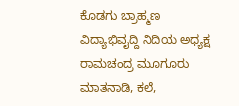ಕೊಡಗು ಬ್ರಾಹ್ಮಣ ವಿದ್ಯಾಭಿವೖದ್ದಿ ನಿದಿಯ ಅಧ್ಯಕ್ಷ ರಾಮಚಂದ್ರ ಮೂಗೂರು ಮಾತನಾಡಿ, ಕಲೆ,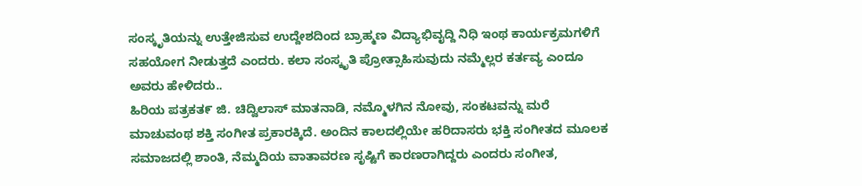ಸಂಸ್ಕೃತಿಯನ್ನು ಉತ್ತೇಜಿಸುವ ಉದ್ದೇಶದಿಂದ ಬ್ರಾಹ್ಮಣ ವಿದ್ಯಾಭಿವೖದ್ದಿ ನಿಧಿ ಇಂಥ ಕಾರ್ಯಕ್ರಮಗಳಿಗೆ ಸಹಯೋಗ ನೀಡುತ್ತದೆ ಎಂದರು. ಕಲಾ ಸಂಸ್ಕೃತಿ ಪ್ರೋತ್ಸಾಹಿಸುವುದು ನಮ್ಮೆಲ್ಲರ ಕರ್ತವ್ಯ ಎಂದೂ ಅವರು ಹೇಳಿದರು..
ಹಿರಿಯ ಪತ್ರಕತ೯ ಜಿ. ಚಿದ್ವಿಲಾಸ್ ಮಾತನಾಡಿ, ನಮ್ಮೊಳಗಿನ ನೋವು, ಸಂಕಟವನ್ನು ಮರೆ ಮಾಚುವಂಥ ಶಕ್ತಿ ಸಂಗೀತ ಪ್ರಕಾರಕ್ಕಿದೆ. ಅಂದಿನ ಕಾಲದಲ್ಲಿಯೇ ಹರಿದಾಸರು ಭಕ್ತಿ ಸಂಗೀತದ ಮೂಲಕ ಸಮಾಜದಲ್ಲಿ ಶಾಂತಿ, ನೆಮ್ಮದಿಯ ವಾತಾವರಣ ಸೃಷ್ಟಿಗೆ ಕಾರಣರಾಗಿದ್ದರು ಎಂದರು ಸಂಗೀತ,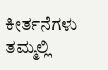ಕೀರ್ತನೆಗಳು ತಮ್ಮಲ್ಲಿ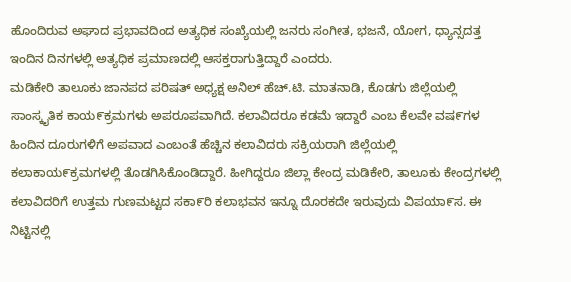ಹೊಂದಿರುವ ಅಘಾದ ಪ್ರಭಾವದಿಂದ ಅತ್ಯಧಿಕ ಸಂಖ್ಯೆಯಲ್ಲಿ ಜನರು ಸಂಗೀತ, ಭಜನೆ, ಯೋಗ, ಧ್ಯಾನ್ಸದತ್ತ ಇಂದಿನ ದಿನಗಳಲ್ಲಿ ಅತ್ಯಧಿಕ ಪ್ರಮಾಣದಲ್ಲಿ ಆಸಕ್ತರಾಗುತ್ತಿದ್ದಾರೆ ಎಂದರು.
ಮಡಿಕೇರಿ ತಾಲೂಕು ಜಾನಪದ ಪರಿಷತ್ ಅಧ್ಯಕ್ಷ ಅನಿಲ್ ಹೆಚ್.ಟಿ. ಮಾತನಾಡಿ, ಕೊಡಗು ಜಿಲ್ಲೆಯಲ್ಲಿ ಸಾಂಸ್ಕೖತಿಕ ಕಾಯ೯ಕ್ರಮಗಳು ಅಪರೂಪವಾಗಿದೆ. ಕಲಾವಿದರೂ ಕಡಮೆ ಇದ್ದಾರೆ ಎಂಬ ಕೆಲವೇ ವಷ೯ಗಳ ಹಿಂದಿನ ದೂರುಗಳಿಗೆ ಅಪವಾದ ಎಂಬಂತೆ ಹೆಚ್ಚಿನ ಕಲಾವಿದರು ಸಕ್ರಿಯರಾಗಿ ಜಿಲ್ಲೆಯಲ್ಲಿ ಕಲಾಕಾಯ೯ಕ್ರಮಗಳಲ್ಲಿ ತೊಡಗಿಸಿಕೊಂಡಿದ್ದಾರೆ. ಹೀಗಿದ್ದರೂ ಜಿಲ್ಲಾ ಕೇಂದ್ರ ಮಡಿಕೇರಿ, ತಾಲೂಕು ಕೇಂದ್ರಗಳಲ್ಲಿ ಕಲಾವಿದರಿಗೆ ಉತ್ತಮ ಗುಣಮಟ್ಟದ ಸಕಾ೯ರಿ ಕಲಾಭವನ ಇನ್ನೂ ದೊರಕದೇ ಇರುವುದು ವಿಪಯಾ೯ಸ. ಈ ನಿಟ್ಟಿನಲ್ಲಿ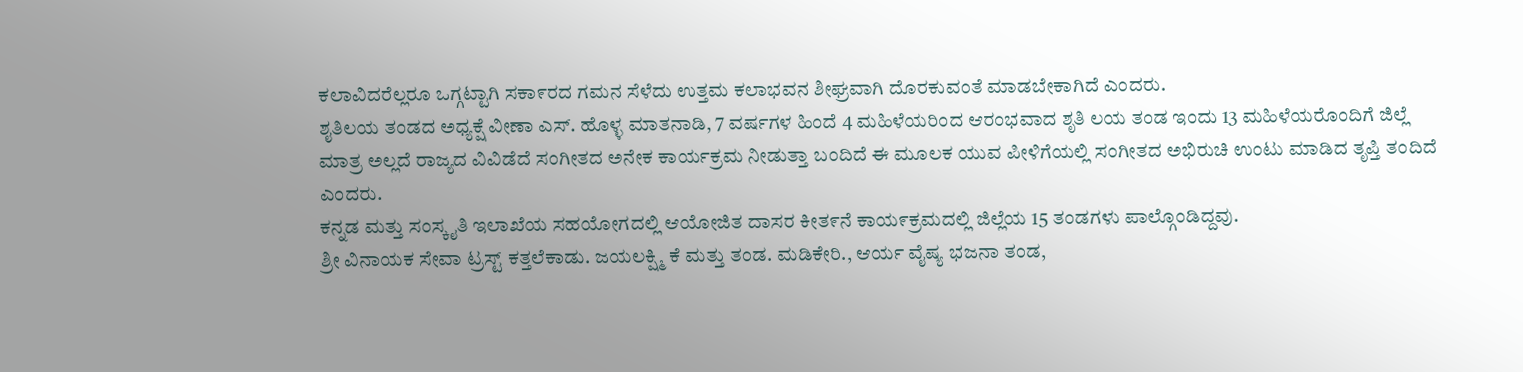ಕಲಾವಿದರೆಲ್ಲರೂ ಒಗ್ಗಟ್ಟಾಗಿ ಸಕಾ೯ರದ ಗಮನ ಸೆಳೆದು ಉತ್ತಮ ಕಲಾಭವನ ಶೀಘ್ರವಾಗಿ ದೊರಕುವಂತೆ ಮಾಡಬೇಕಾಗಿದೆ ಎಂದರು.
ಶೖತಿಲಯ ತಂಡದ ಅಧ್ಯಕ್ಷೆ ವೀಣಾ ಎಸ್. ಹೊಳ್ಳ ಮಾತನಾಡಿ, 7 ವರ್ಷಗಳ ಹಿಂದೆ 4 ಮಹಿಳೆಯರಿಂದ ಆರಂಭವಾದ ಶೃತಿ ಲಯ ತಂಡ ಇಂದು 13 ಮಹಿಳೆಯರೊಂದಿಗೆ ಜಿಲ್ಲೆ ಮಾತ್ರ ಅಲ್ಲದೆ ರಾಜ್ಯದ ವಿವಿಡೆದೆ ಸಂಗೀತದ ಅನೇಕ ಕಾರ್ಯಕ್ರಮ ನೀಡುತ್ತಾ ಬಂದಿದೆ ಈ ಮೂಲಕ ಯುವ ಪೀಳಿಗೆಯಲ್ಲಿ ಸಂಗೀತದ ಅಭಿರುಚಿ ಉಂಟು ಮಾಡಿದ ತೃಪ್ತಿ ತಂದಿದೆ ಎಂದರು.
ಕನ್ನಡ ಮತ್ತು ಸಂಸ್ಕೖತಿ ಇಲಾಖೆಯ ಸಹಯೋಗದಲ್ಲಿ ಆಯೋಜಿತ ದಾಸರ ಕೀತ೯ನೆ ಕಾಯ೯ಕ್ರಮದಲ್ಲಿ ಜಿಲ್ಲೆಯ 15 ತಂಡಗಳು ಪಾಲ್ಗೊಂಡಿದ್ದವು.
ಶ್ರೀ ವಿನಾಯಕ ಸೇವಾ ಟ್ರಸ್ಟ್ ಕತ್ತಲೆಕಾಡು. ಜಯಲಕ್ಷ್ಮಿ ಕೆ ಮತ್ತು ತಂಡ. ಮಡಿಕೇರಿ., ಆರ್ಯ ವೈಷ್ಯ ಭಜನಾ ತಂಡ,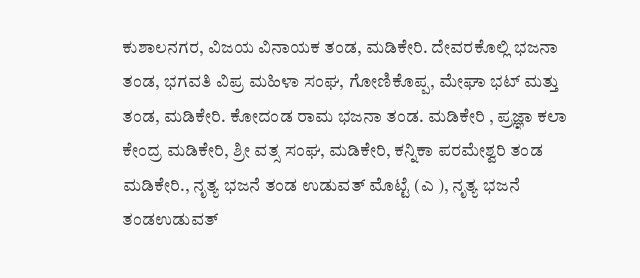ಕುಶಾಲನಗರ, ವಿಜಯ ವಿನಾಯಕ ತಂಡ, ಮಡಿಕೇರಿ. ದೇವರಕೊಲ್ಲಿ ಭಜನಾ ತಂಡ, ಭಗವತಿ ವಿಪ್ರ ಮಹಿಳಾ ಸಂಘ, ಗೋಣಿಕೊಪ್ಪ, ಮೇಘಾ ಭಟ್ ಮತ್ತು ತಂಡ, ಮಡಿಕೇರಿ. ಕೋದಂಡ ರಾಮ ಭಜನಾ ತಂಡ. ಮಡಿಕೇರಿ , ಪ್ರಜ್ಞಾ ಕಲಾ ಕೇಂದ್ರ ಮಡಿಕೇರಿ, ಶ್ರೀ ವತ್ಸ ಸಂಘ, ಮಡಿಕೇರಿ, ಕನ್ನಿಕಾ ಪರಮೇಶ್ವರಿ ತಂಡ ಮಡಿಕೇರಿ., ನೃತ್ಯ ಭಜನೆ ತಂಡ ಉಡುವತ್ ಮೊಟ್ಟೆ (ಎ ), ನೃತ್ಯ ಭಜನೆ ತಂಡಉಡುವತ್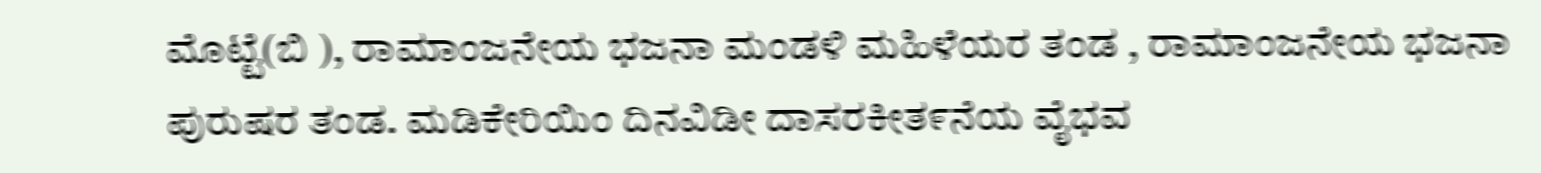ಮೊಟ್ಟೆ(ಬಿ ), ರಾಮಾಂಜನೇಯ ಭಜನಾ ಮಂಡಳಿ ಮಹಿಳೆಯರ ತಂಡ , ರಾಮಾಂಜನೇಯ ಭಜನಾ ಪುರುಷರ ತಂಡ. ಮಡಿಕೇರಿಯಿಂ ದಿನವಿಡೀ ದಾಸರಕೀತ೯ನೆಯ ವೈಭವ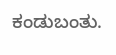ಕಂಡುಬಂತು.